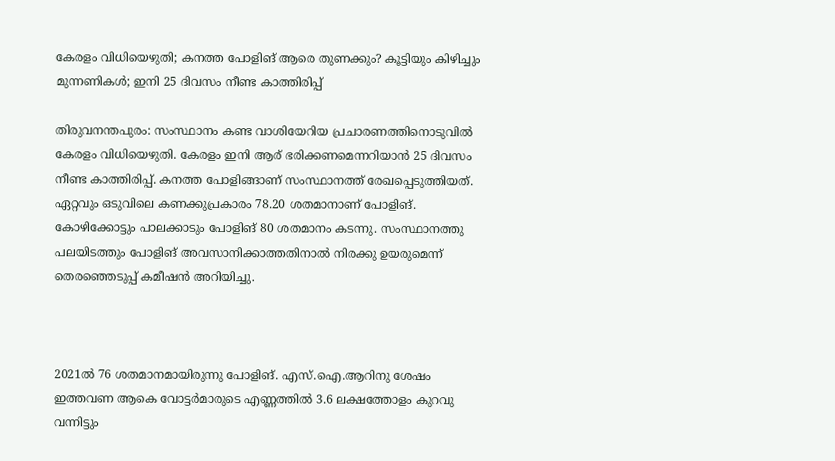കേരളം വിധിയെഴുതി; കനത്ത പോളിങ് ആരെ തുണക്കും? കൂട്ടിയും കിഴിച്ചും മുന്നണികൾ; ഇനി 25 ദിവസം നീണ്ട കാത്തിരിപ്പ്

തിരുവനന്തപുരം: സംസ്ഥാനം കണ്ട വാശിയേറിയ പ്രചാരണത്തിനൊടുവിൽ കേരളം വിധിയെഴുതി. കേരളം ഇനി ആര് ഭരിക്കണമെന്നറിയാൻ 25 ദിവസം നീണ്ട കാത്തിരിപ്പ്. കനത്ത പോളിങ്ങാണ് സംസ്ഥാനത്ത് രേഖപ്പെടുത്തിയത്. ഏറ്റവും ഒടുവിലെ കണക്കുപ്രകാരം 78.20 ശതമാനാണ് പോളിങ്. കോഴിക്കോട്ടും പാലക്കാടും പോളിങ് 80 ശതമാനം കടന്നു. സംസ്ഥാനത്തു പലയിടത്തും പോളിങ് അവസാനിക്കാത്തതിനാല്‍ നിരക്കു ഉയരുമെന്ന് തെരഞ്ഞെടുപ്പ് കമീഷൻ അറിയിച്ചു.



2021ല്‍ 76 ശതമാനമായിരുന്നു പോളിങ്. എസ്‌.ഐ.ആറിനു ശേഷം ഇത്തവണ ആകെ വോട്ടര്‍മാരുടെ എണ്ണത്തില്‍ 3.6 ലക്ഷത്തോളം കുറവു വന്നിട്ടും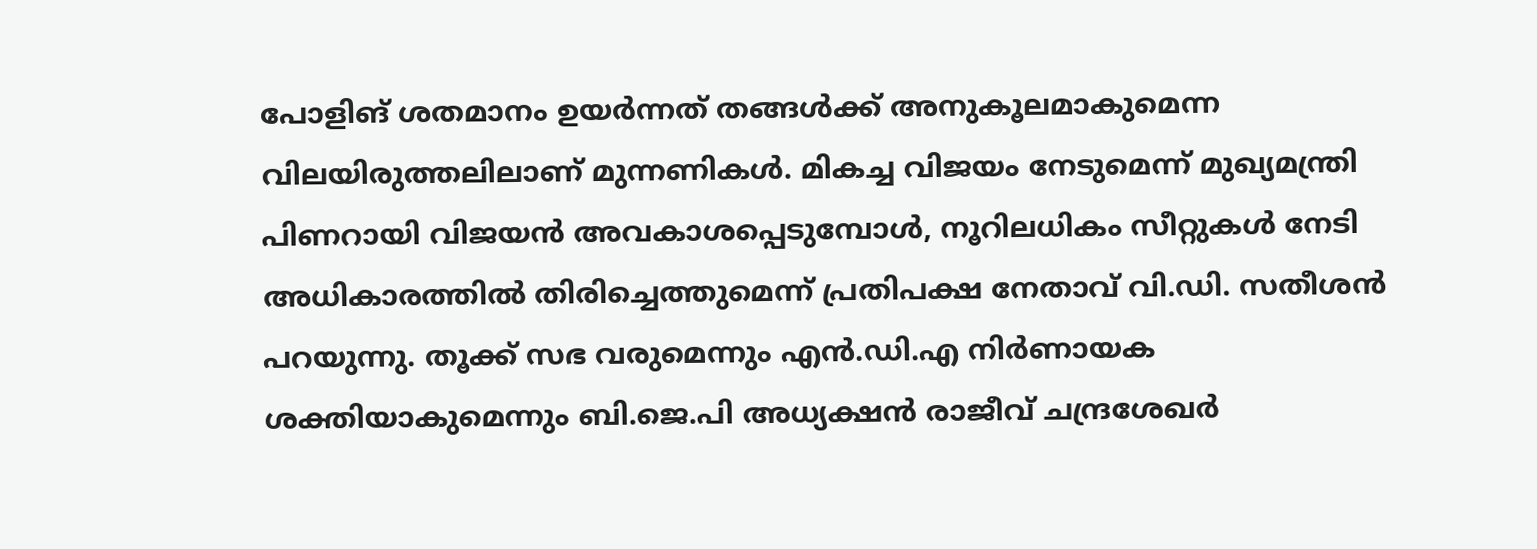പോളിങ് ശതമാനം ഉയർന്നത് തങ്ങൾക്ക് അനുകൂലമാകുമെന്ന വിലയിരുത്തലിലാണ് മുന്നണികൾ. മികച്ച വിജയം നേടുമെന്ന് മുഖ്യമന്ത്രി പിണറായി വിജയൻ അവകാശപ്പെടുമ്പോൾ, നൂറിലധികം സീറ്റുകൾ നേടി അധികാരത്തിൽ തിരിച്ചെത്തുമെന്ന് പ്രതിപക്ഷ നേതാവ് വി.ഡി. സതീശൻ പറയുന്നു. തൂക്ക് സഭ വരുമെന്നും എൻ.ഡി.എ നിർണായക ശക്തിയാകുമെന്നും ബി.ജെ.പി അധ്യക്ഷൻ രാജീവ് ചന്ദ്രശേഖർ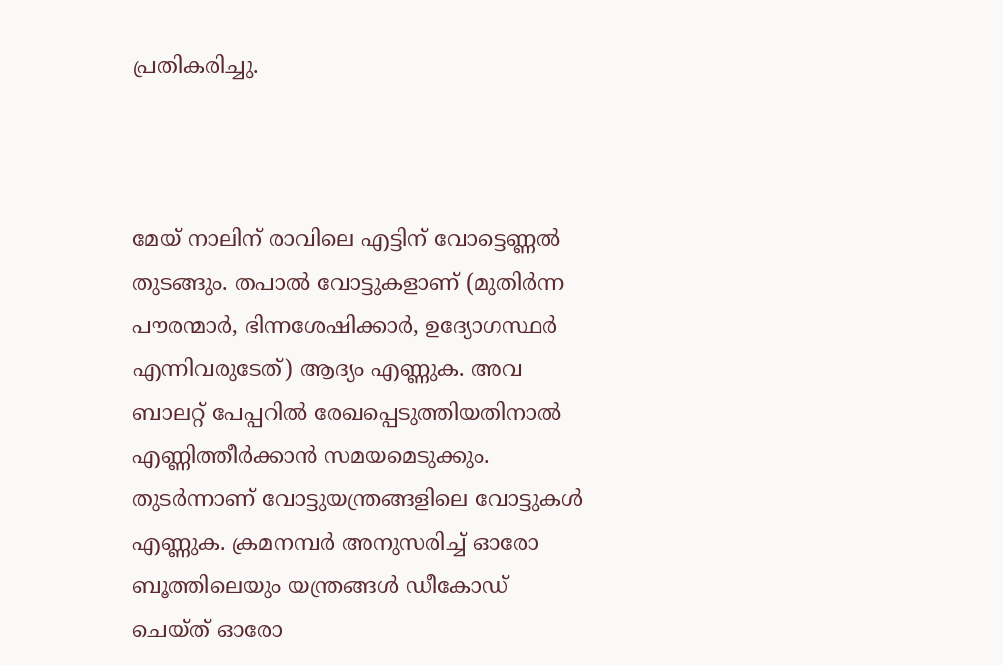പ്രതികരിച്ചു.



മേയ് നാലിന് രാവിലെ എട്ടിന് വോട്ടെണ്ണൽ തുടങ്ങും. തപാൽ വോട്ടുകളാണ് (മുതിർന്ന പൗരന്മാർ, ഭിന്നശേഷിക്കാർ, ഉദ്യോഗസ്ഥർ എന്നിവരുടേത്) ആദ്യം എണ്ണുക. അവ ബാലറ്റ് പേപ്പറിൽ രേഖപ്പെടുത്തിയതിനാൽ എണ്ണിത്തീർക്കാൻ സമയമെടുക്കും. തുടർന്നാണ് വോട്ടുയന്ത്രങ്ങളിലെ വോട്ടുകൾ എണ്ണുക. ക്രമനമ്പർ അനുസരിച്ച് ഓരോ ബൂത്തിലെയും യന്ത്രങ്ങൾ ഡീകോഡ് ചെയ്ത് ഓരോ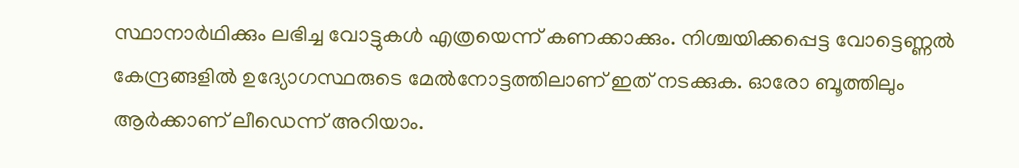സ്ഥാനാർഥിക്കും ലഭിച്ച വോട്ടുകൾ എത്രയെന്ന് കണക്കാക്കും. നിശ്ചയിക്കപ്പെട്ട വോട്ടെണ്ണൽ കേന്ദ്രങ്ങളിൽ ഉദ്യോഗസ്ഥരുടെ മേൽനോട്ടത്തിലാണ് ഇത് നടക്കുക. ഓരോ ബൂത്തിലും ആർക്കാണ് ലീഡെന്ന് അറിയാം.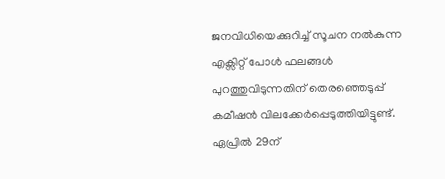ജനവിധിയെക്കുറിച്ച് സൂചന നൽകുന്ന എക്സിറ്റ് പോൾ ഫലങ്ങൾ പുറത്തുവിടുന്നതിന് തെരഞ്ഞെടുപ്പ് കമീഷൻ വിലക്കേർപ്പെടുത്തിയിട്ടുണ്ട്. ഏപ്രിൽ 29ന്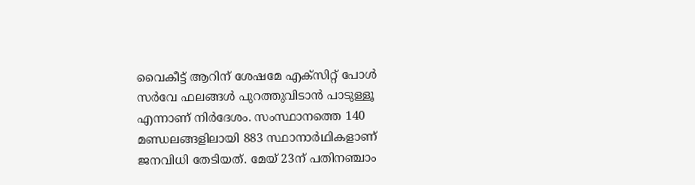വൈകീട്ട് ആറിന് ശേഷമേ എക്സിറ്റ് പോൾ സർവേ ഫലങ്ങൾ പുറത്തുവിടാൻ പാടുള്ളൂ എന്നാണ് നിർദേശം. സംസ്ഥാനത്തെ 140 മണ്ഡലങ്ങളിലായി 883 സ്ഥാനാര്‍ഥികളാണ് ജനവിധി തേടിയത്. മേയ് 23ന് പതിനഞ്ചാം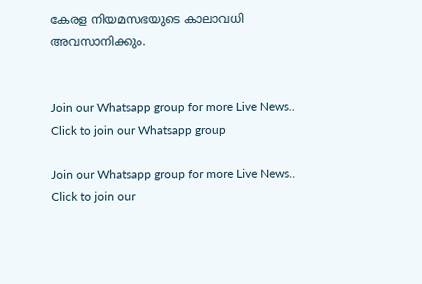കേരള നിയമസഭയുടെ കാലാവധി അവസാനിക്കും.


Join our Whatsapp group for more Live News..
Click to join our Whatsapp group

Join our Whatsapp group for more Live News..
Click to join our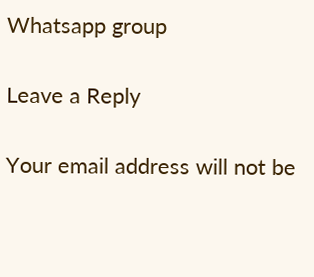Whatsapp group

Leave a Reply

Your email address will not be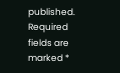published. Required fields are marked *